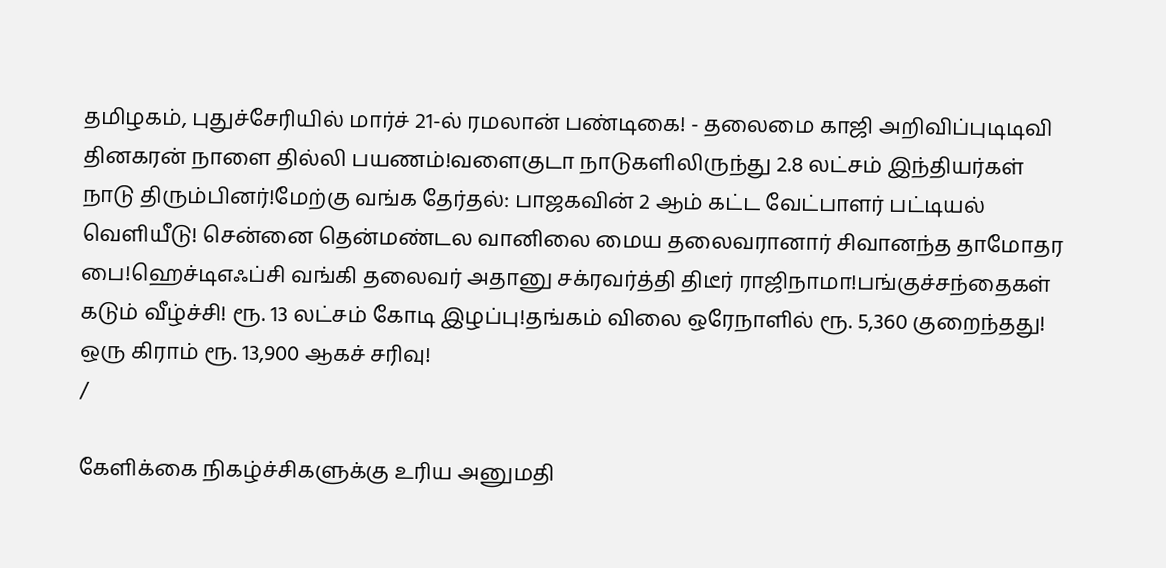தமிழகம், புதுச்சேரியில் மார்ச் 21-ல் ரமலான் பண்டிகை! - தலைமை காஜி அறிவிப்புடிடிவி தினகரன் நாளை தில்லி பயணம்!வளைகுடா நாடுகளிலிருந்து 2.8 லட்சம் இந்தியர்கள் நாடு திரும்பினர்!மேற்கு வங்க தேர்தல்: பாஜகவின் 2 ஆம் கட்ட வேட்பாளர் பட்டியல் வெளியீடு! சென்னை தென்மண்டல வானிலை மைய தலைவரானார் சிவானந்த தாமோதர பை!ஹெச்டிஎஃப்சி வங்கி தலைவர் அதானு சக்ரவர்த்தி திடீர் ராஜிநாமா!பங்குச்சந்தைகள் கடும் வீழ்ச்சி! ரூ. 13 லட்சம் கோடி இழப்பு!தங்கம் விலை ஒரேநாளில் ரூ. 5,360 குறைந்தது! ஒரு கிராம் ரூ. 13,900 ஆகச் சரிவு!
/

கேளிக்கை நிகழ்ச்சிகளுக்கு உரிய அனுமதி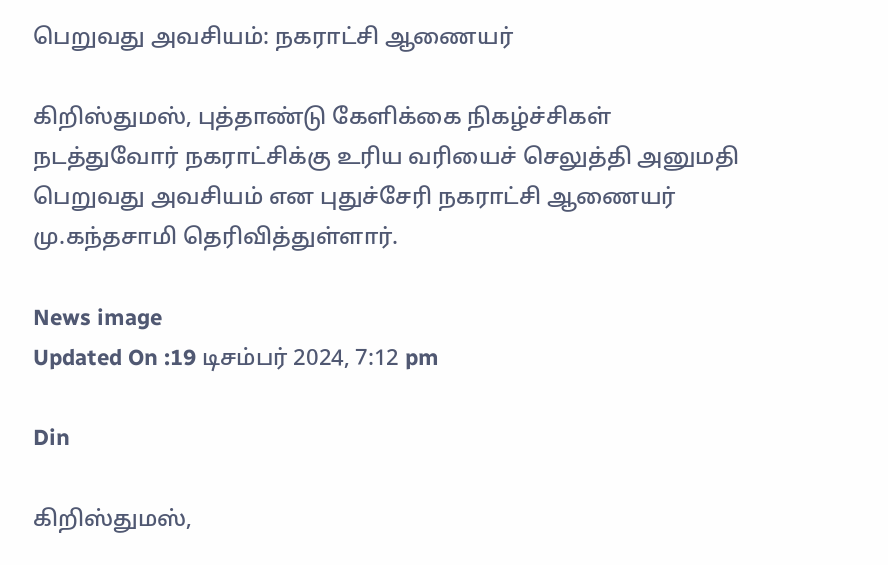பெறுவது அவசியம்: நகராட்சி ஆணையர்

கிறிஸ்துமஸ், புத்தாண்டு கேளிக்கை நிகழ்ச்சிகள் நடத்துவோர் நகராட்சிக்கு உரிய வரியைச் செலுத்தி அனுமதி பெறுவது அவசியம் என புதுச்சேரி நகராட்சி ஆணையர் மு.கந்தசாமி தெரிவித்துள்ளார்.

News image
Updated On :19 டிசம்பர் 2024, 7:12 pm

Din

கிறிஸ்துமஸ்,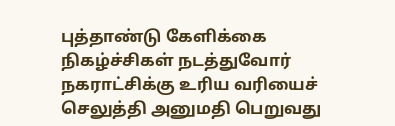புத்தாண்டு கேளிக்கை நிகழ்ச்சிகள் நடத்துவோர் நகராட்சிக்கு உரிய வரியைச் செலுத்தி அனுமதி பெறுவது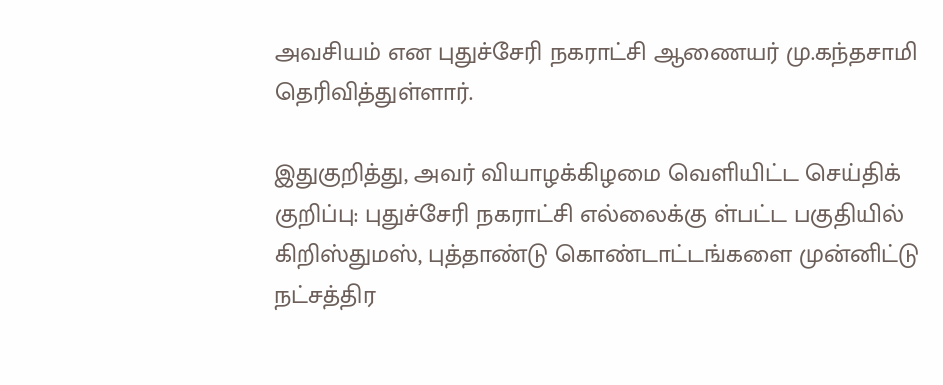அவசியம் என புதுச்சேரி நகராட்சி ஆணையர் மு.கந்தசாமி தெரிவித்துள்ளார்.

இதுகுறித்து, அவர் வியாழக்கிழமை வெளியிட்ட செய்திக் குறிப்பு: புதுச்சேரி நகராட்சி எல்லைக்கு ள்பட்ட பகுதியில் கிறிஸ்துமஸ், புத்தாண்டு கொண்டாட்டங்களை முன்னிட்டு நட்சத்திர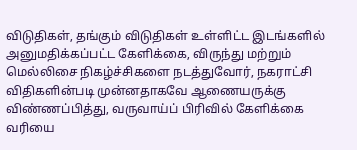விடுதிகள், தங்கும் விடுதிகள் உள்ளிட்ட இடங்களில் அனுமதிக்கப்பட்ட கேளிக்கை, விருந்து மற்றும் மெல்லிசை நிகழ்ச்சிகளை நடத்துவோர், நகராட்சி விதிகளின்படி முன்னதாகவே ஆணையருக்கு விண்ணப்பித்து, வருவாய்ப் பிரிவில் கேளிக்கை வரியை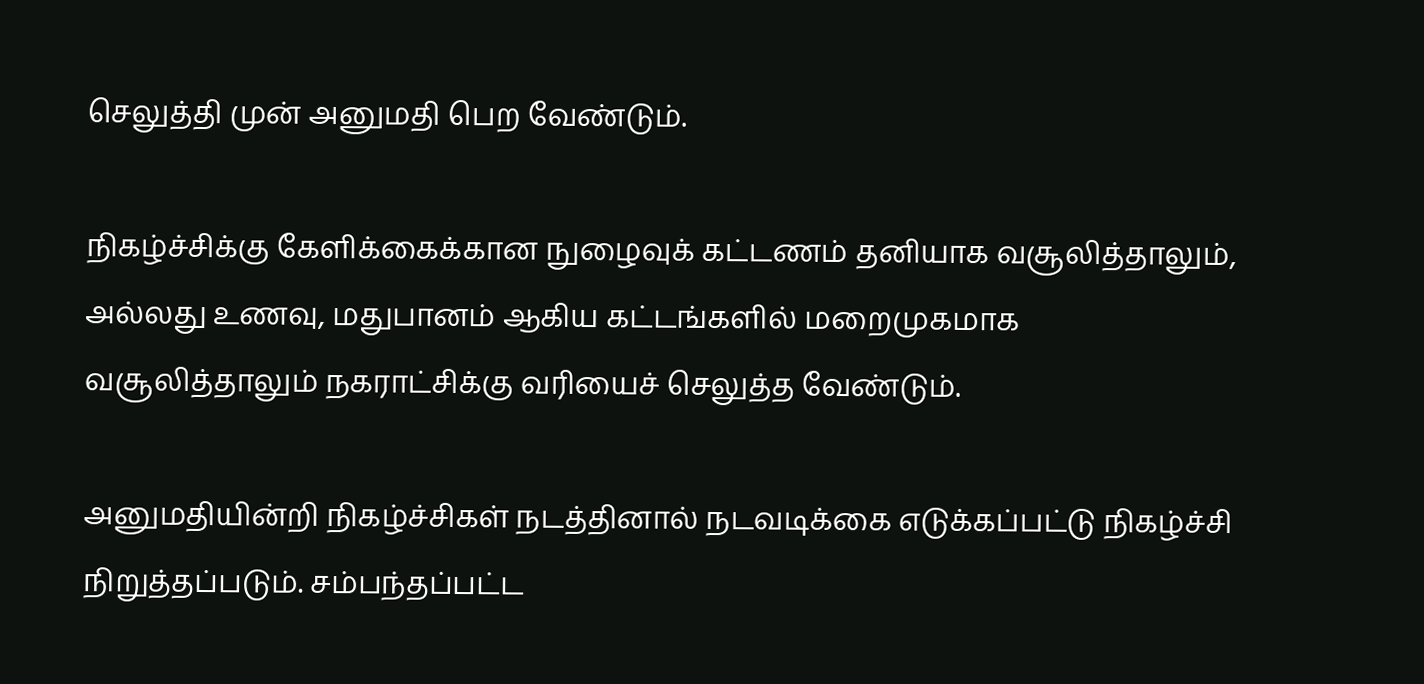செலுத்தி முன் அனுமதி பெற வேண்டும்.

நிகழ்ச்சிக்கு கேளிக்கைக்கான நுழைவுக் கட்டணம் தனியாக வசூலித்தாலும், அல்லது உணவு, மதுபானம் ஆகிய கட்டங்களில் மறைமுகமாக வசூலித்தாலும் நகராட்சிக்கு வரியைச் செலுத்த வேண்டும்.

அனுமதியின்றி நிகழ்ச்சிகள் நடத்தினால் நடவடிக்கை எடுக்கப்பட்டு நிகழ்ச்சி நிறுத்தப்படும். சம்பந்தப்பட்ட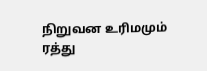நிறுவன உரிமமும் ரத்து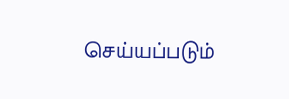செய்யப்படும்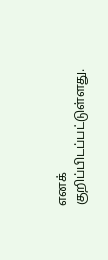எனக் குறிப்பிடப்பட்டுள்ளது.